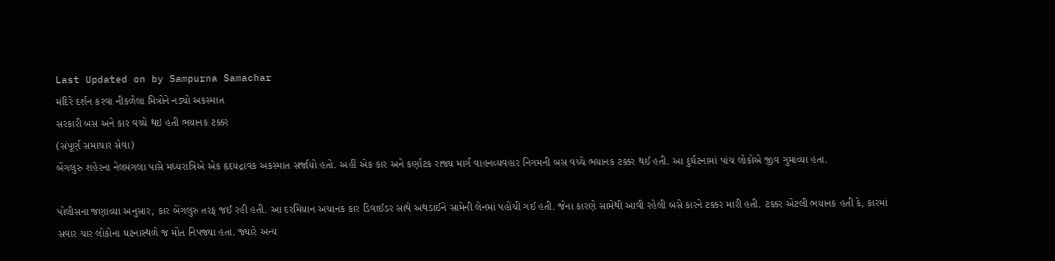Last Updated on by Sampurna Samachar
મંદિરે દર્શન કરવા નીકળેલા મિત્રોને નડ્યો અકસ્માત
સરકારી બસ અને કાર વચ્ચે થઇ હતી ભયાનક ટક્કર
(સંપૂર્ણ સમાચાર સેવા)
બેંગલુરુ શહેરના નેલમંગલા પાસે મધ્યરાત્રિએ એક હૃદયદ્રાવક અકસ્માત સર્જાયો હતો. અહીં એક કાર અને કર્ણાટક રાજ્ય માર્ગ વાહનવ્યવહાર નિગમની બસ વચ્ચે ભયાનક ટક્કર થઈ હતી. આ દુર્ઘટનામાં પાંચ લોકોએ જીવ ગુમાવ્યા હતા.

પોલીસના જણાવ્યા અનુસાર, કાર બેંગલુરુ તરફ જઈ રહી હતી. આ દરમિયાન અચાનક કાર ડિવાઈડર સાથે અથડાઈને સામેની લેનમાં પહોંચી ગઈ હતી. જેના કારણે સામેથી આવી રહેલી બસે કારને ટક્કર મારી હતી. ટક્કર એટલી ભયાનક હતી કે, કારમાં સવાર ચાર લોકોના ઘટનાસ્થળે જ મોત નિપજ્યા હતા. જ્યારે અન્ય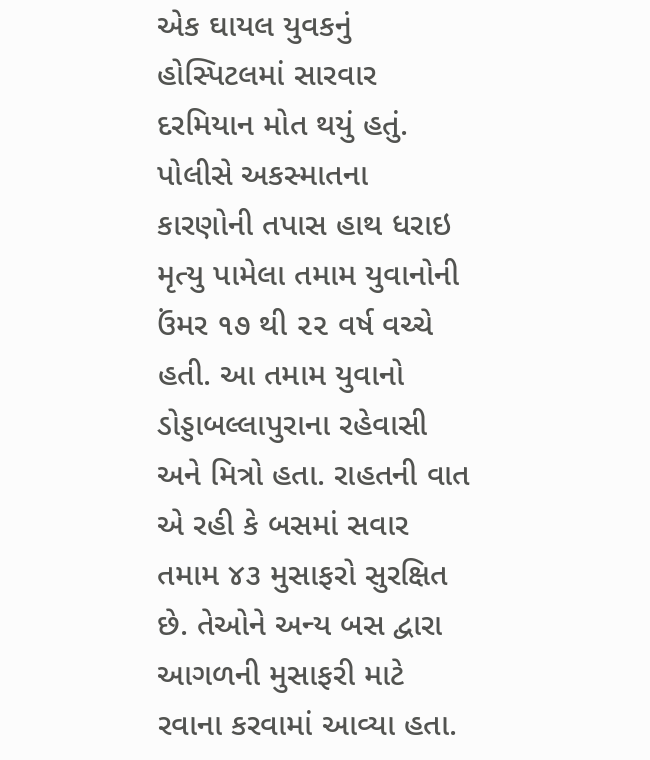એક ઘાયલ યુવકનું હોસ્પિટલમાં સારવાર દરમિયાન મોત થયું હતું.
પોલીસે અકસ્માતના કારણોની તપાસ હાથ ધરાઇ
મૃત્યુ પામેલા તમામ યુવાનોની ઉંમર ૧૭ થી ૨૨ વર્ષ વચ્ચે હતી. આ તમામ યુવાનો ડોડ્ડાબલ્લાપુરાના રહેવાસી અને મિત્રો હતા. રાહતની વાત એ રહી કે બસમાં સવાર તમામ ૪૩ મુસાફરો સુરક્ષિત છે. તેઓને અન્ય બસ દ્વારા આગળની મુસાફરી માટે રવાના કરવામાં આવ્યા હતા.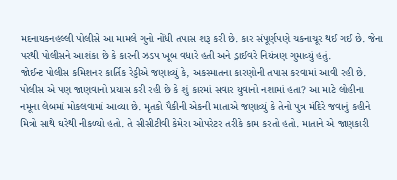મદનાયકનહલ્લી પોલીસે આ મામલે ગુનો નોંધી તપાસ શરૂ કરી છે. કાર સંપૂર્ણપણે ચકનાચૂર થઈ ગઈ છે. જેના પરથી પોલીસને આશંકા છે કે કારની ઝડપ ખૂબ વધારે હતી અને ડ્રાઈવરે નિયંત્રણ ગુમાવ્યું હતું.
જોઈન્ટ પોલીસ કમિશનર કાર્તિક રેડ્ડીએ જણાવ્યું કે, અકસ્માતના કારણોની તપાસ કરવામાં આવી રહી છે. પોલીસ એ પણ જાણવાનો પ્રયાસ કરી રહી છે કે શું કારમાં સવાર યુવાનો નશામાં હતા? આ માટે લોહીના નમૂના લેબમાં મોકલવામાં આવ્યા છે. મૃતકો પૈકીની એકની માતાએ જણાવ્યું કે તેનો પુત્ર મંદિરે જવાનું કહીને મિત્રો સાથે ઘરેથી નીકળ્યો હતો. તે સીસીટીવી કેમેરા ઓપરેટર તરીકે કામ કરતો હતો. માતાને એ જાણકારી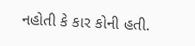નહોતી કે કાર કોની હતી.